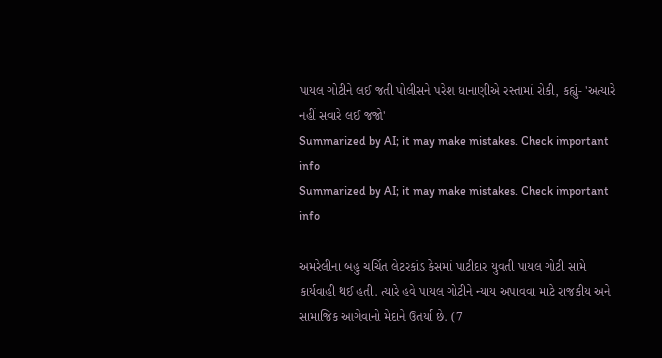પાયલ ગોટીને લઈ જતી પોલીસને પરેશ ધાનાણીએ રસ્તામાં રોકી, કહ્યું- 'અત્યારે નહીં સવારે લઈ જજો'
Summarized by AI; it may make mistakes. Check important info
Summarized by AI; it may make mistakes. Check important info

અમરેલીના બહુ ચર્ચિત લેટરકાંડ કેસમાં પાટીદાર યુવતી પાયલ ગોટી સામે કાર્યવાહી થઈ હતી. ત્યારે હવે પાયલ ગોટીને ન્યાય અપાવવા માટે રાજકીય અને સામાજિક આગેવાનો મેદાને ઉતર્યા છે. (7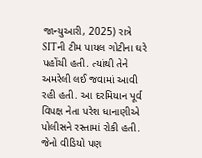જાન્યુઆરી, 2025) રાત્રે SITની ટીમ પાયલ ગોટીના ઘરે પહોંચી હતી. ત્યાંથી તેને અમરેલી લઈ જવામાં આવી રહી હતી. આ દરમિયાન પૂર્વ વિપક્ષ નેતા પરેશ ધાનાણીએ પોલીસને રસ્તામાં રોકી હતી. જેનો વીડિયો પણ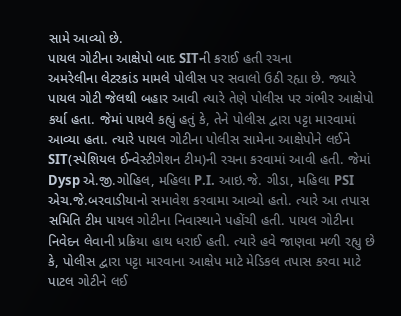સામે આવ્યો છે.
પાયલ ગોટીના આક્ષેપો બાદ SITની કરાઈ હતી રચના
અમરેલીના લેટરકાંડ મામલે પોલીસ પર સવાલો ઉઠી રહ્યા છે. જ્યારે પાયલ ગોટી જેલથી બહાર આવી ત્યારે તેણે પોલીસ પર ગંભીર આક્ષેપો કર્યા હતા. જેમાં પાયલે કહ્યું હતું કે, તેને પોલીસ દ્વારા પટ્ટા મારવામાં આવ્યા હતા. ત્યારે પાયલ ગોટીના પોલીસ સામેના આક્ષેપોને લઈને SIT(સ્પેશિયલ ઈન્વેસ્ટીગેશન ટીમ)ની રચના કરવામાં આવી હતી. જેમાં Dysp એ.જી.ગોહિલ, મહિલા P.I. આઇ.જે. ગીડા, મહિલા PSI એચ.જે.બરવાડીયાનો સમાવેશ કરવામા આવ્યો હતો. ત્યારે આ તપાસ સમિતિ ટીમ પાયલ ગોટીના નિવાસ્થાને પહોંચી હતી. પાયલ ગોટીના નિવેદન લેવાની પ્રક્રિયા હાથ ધરાઈ હતી. ત્યારે હવે જાણવા મળી રહ્યુ છે કે, પોલીસ દ્વારા પટ્ટા મારવાના આક્ષેપ માટે મેડિકલ તપાસ કરવા માટે પાટલ ગોટીને લઈ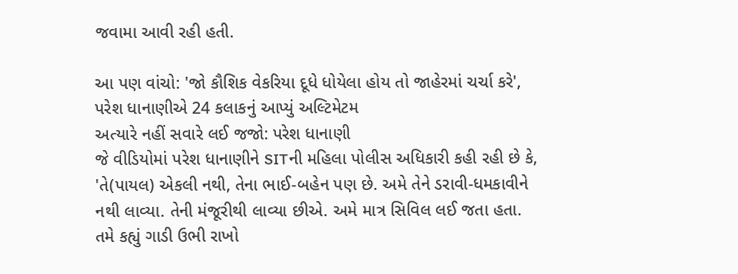જવામા આવી રહી હતી.

આ પણ વાંચો: 'જો કૌશિક વેકરિયા દૂધે ધોયેલા હોય તો જાહેરમાં ચર્ચા કરે', પરેશ ધાનાણીએ 24 કલાકનું આપ્યું અલ્ટિમેટમ
અત્યારે નહીં સવારે લઈ જજો: પરેશ ધાનાણી
જે વીડિયોમાં પરેશ ધાનાણીને SITની મહિલા પોલીસ અધિકારી કહી રહી છે કે, 'તે(પાયલ) એકલી નથી, તેના ભાઈ-બહેન પણ છે. અમે તેને ડરાવી-ધમકાવીને નથી લાવ્યા. તેની મંજૂરીથી લાવ્યા છીએ. અમે માત્ર સિવિલ લઈ જતા હતા. તમે કહ્યું ગાડી ઉભી રાખો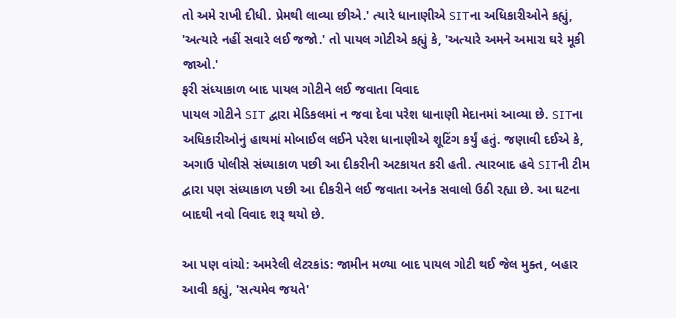તો અમે રાખી દીધી. પ્રેમથી લાવ્યા છીએ.' ત્યારે ધાનાણીએ SITના અધિકારીઓને કહ્યું, 'અત્યારે નહીં સવારે લઈ જજો.' તો પાયલ ગોટીએ કહ્યું કે, 'અત્યારે અમને અમારા ઘરે મૂકી જાઓ.'
ફરી સંધ્યાકાળ બાદ પાયલ ગોટીને લઈ જવાતા વિવાદ
પાયલ ગોટીને SIT દ્વારા મેડિકલમાં ન જવા દેવા પરેશ ધાનાણી મેદાનમાં આવ્યા છે. SITના અધિકારીઓનું હાથમાં મોબાઈલ લઈને પરેશ ધાનાણીએ શૂટિંગ કર્યું હતું. જણાવી દઈએ કે, અગાઉ પોલીસે સંધ્યાકાળ પછી આ દીકરીની અટકાયત કરી હતી. ત્યારબાદ હવે SITની ટીમ દ્વારા પણ સંધ્યાકાળ પછી આ દીકરીને લઈ જવાતા અનેક સવાલો ઉઠી રહ્યા છે. આ ઘટના બાદથી નવો વિવાદ શરૂ થયો છે.

આ પણ વાંચો: અમરેલી લેટરકાંડ: જામીન મળ્યા બાદ પાયલ ગોટી થઈ જેલ મુક્ત, બહાર આવી કહ્યું, 'સત્યમેવ જયતે'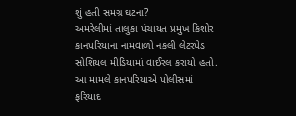શું હતી સમગ્ર ઘટના?
અમરેલીમાં તાલુકા પંચાયત પ્રમુખ કિશોર કાનપરિયાના નામવાળો નકલી લેટરપેડ સોશિયલ મીડિયામાં વાઈરલ કરાયો હતો. આ મામલે કાનપરિયાએ પોલીસમાં ફરિયાદ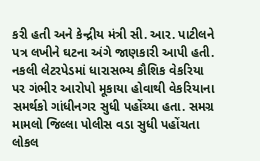કરી હતી અને કેન્દ્રીય મંત્રી સી. આર. પાટીલને પત્ર લખીને ઘટના અંગે જાણકારી આપી હતી. નકલી લેટરપેડમાં ધારાસભ્ય કૌશિક વેકરિયા પર ગંભીર આરોપો મૂકાયા હોવાથી વેકરિયાના સમર્થકો ગાંધીનગર સુધી પહોંચ્યા હતા. સમગ્ર મામલો જિલ્લા પોલીસ વડા સુધી પહોંચતા લોકલ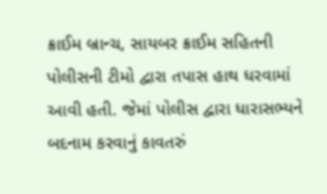ક્રાઈમ બ્રાન્ચ, સાયબર ક્રાઈમ સહિતની પોલીસની ટીમો દ્વારા તપાસ હાથ ધરવામાં આવી હતી. જેમાં પોલીસ દ્વારા ધારાસભ્યને બદનામ કરવાનું કાવતરું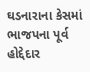ઘડનારાના કેસમાં ભાજપના પૂર્વ હોદ્દેદાર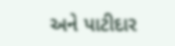અને પાટીદાર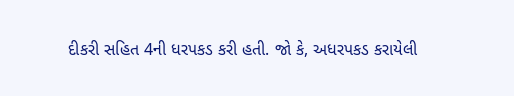દીકરી સહિત 4ની ધરપકડ કરી હતી. જો કે, અધરપકડ કરાયેલી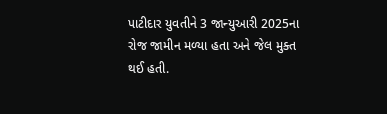પાટીદાર યુવતીને 3 જાન્યુઆરી 2025ના રોજ જામીન મળ્યા હતા અને જેલ મુક્ત થઈ હતી.